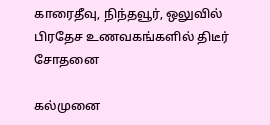காரைதீவு, நிந்தவூர், ஒலுவில் பிரதேச உணவகங்களில் திடீர் சோதனை

கல்முனை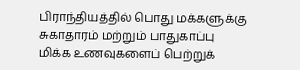பிராந்தியத்தில் பொது மக்களுக்கு சுகாதாரம் மற்றும் பாதுகாப்பு மிக்க உணவுகளைப் பெற்றுக்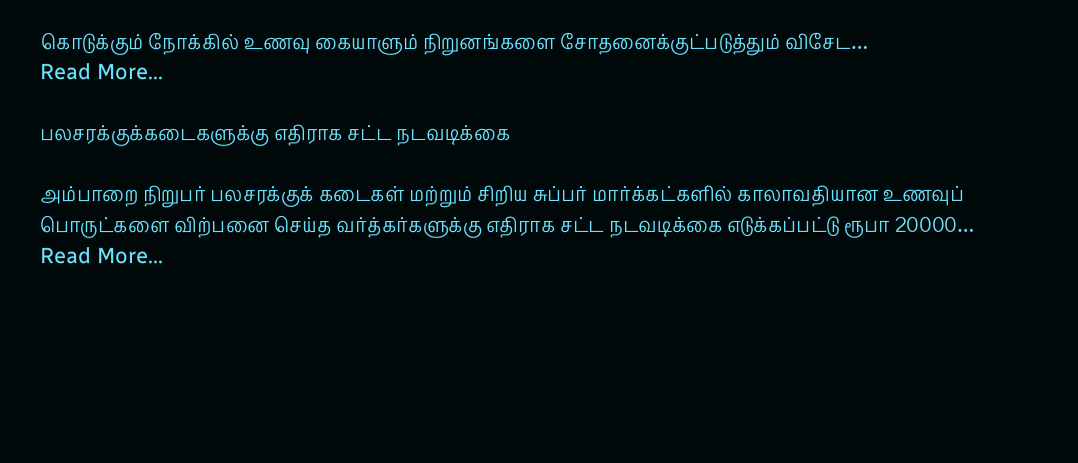கொடுக்கும் நோக்கில் உணவு கையாளும் நிறுனங்களை சோதனைக்குட்படுத்தும் விசேட…
Read More...

பலசரக்குக்கடைகளுக்கு எதிராக சட்ட நடவடிக்கை

அம்பாறை நிறுபர் பலசரக்குக் கடைகள் மற்றும் சிறிய சுப்பர் மார்க்கட்களில் காலாவதியான உணவுப் பொருட்களை விற்பனை செய்த வர்த்கர்களுக்கு எதிராக சட்ட நடவடிக்கை எடுக்கப்பட்டு ரூபா 20000…
Read More...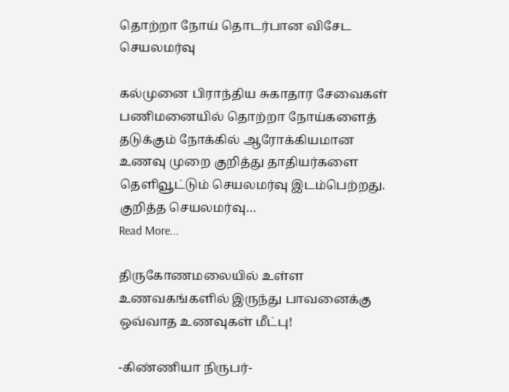தொற்றா நோய் தொடர்பான விசேட செயலமர்வு

கல்முனை பிராந்திய சுகாதார சேவைகள் பணிமனையில் தொற்றா நோய்களைத் தடுக்கும் நோக்கில் ஆரோக்கியமான உணவு முறை குறித்து தாதியர்களை தெளிவூட்டும் செயலமர்வு இடம்பெற்றது. குறித்த செயலமர்வு…
Read More...

திருகோணமலையில் உள்ள உணவகங்களில் இருந்து பாவனைக்கு ஒவ்வாத உணவுகள் மீட்பு!

-கிண்ணியா நிருபர்-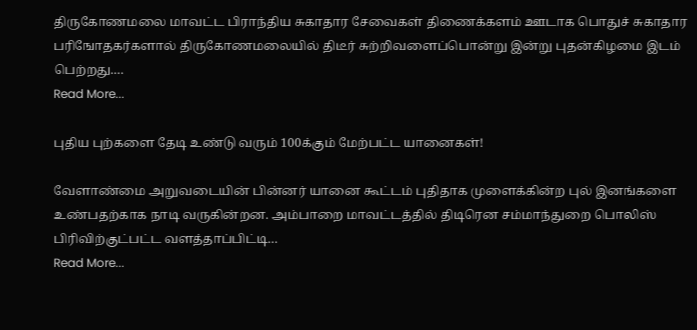திருகோணமலை மாவட்ட பிராந்திய சுகாதார சேவைகள் திணைக்களம் ஊடாக பொதுச் சுகாதார பரிஙோதகர்களால் திருகோணமலையில் திடீர் சுற்றிவளைப்பொன்று இன்று புதன்கிழமை இடம் பெற்றது.…
Read More...

புதிய புற்களை தேடி உண்டு வரும் 100க்கும் மேற்பட்ட யானைகள்!

வேளாண்மை அறுவடையின் பின்னர் யானை கூட்டம் புதிதாக முளைக்கின்ற புல் இனங்களை உண்பதற்காக நாடி வருகின்றன. அம்பாறை மாவட்டத்தில் திடிரென சம்மாந்துறை பொலிஸ் பிரிவிற்குட்பட்ட வளத்தாப்பிட்டி…
Read More...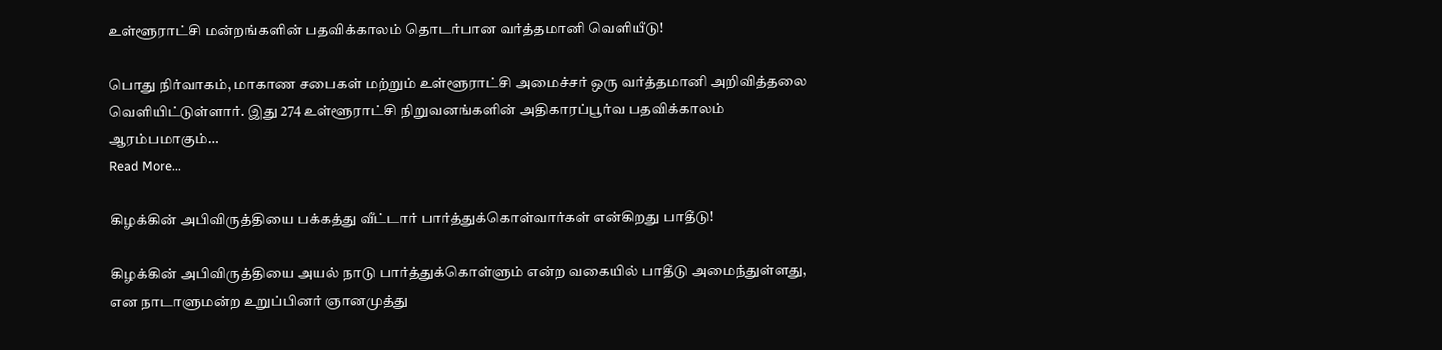உள்ளூராட்சி மன்றங்களின் பதவிக்காலம் தொடர்பான வர்த்தமானி வெளியீடு!

பொது நிர்வாகம், மாகாண சபைகள் மற்றும் உள்ளூராட்சி அமைச்சர் ஒரு வர்த்தமானி அறிவித்தலை வெளியிட்டுள்ளார். இது 274 உள்ளூராட்சி நிறுவனங்களின் அதிகாரப்பூர்வ பதவிக்காலம் ஆரம்பமாகும்…
Read More...

கிழக்கின் அபிவிருத்தியை பக்கத்து வீட்டார் பார்த்துக்கொள்வார்கள் என்கிறது பாதீடு!

கிழக்கின் அபிவிருத்தியை அயல் நாடு பார்த்துக்கொள்ளும் என்ற வகையில் பாதீடு அமைந்துள்ளது, என நாடாளுமன்ற உறுப்பினர் ஞானமுத்து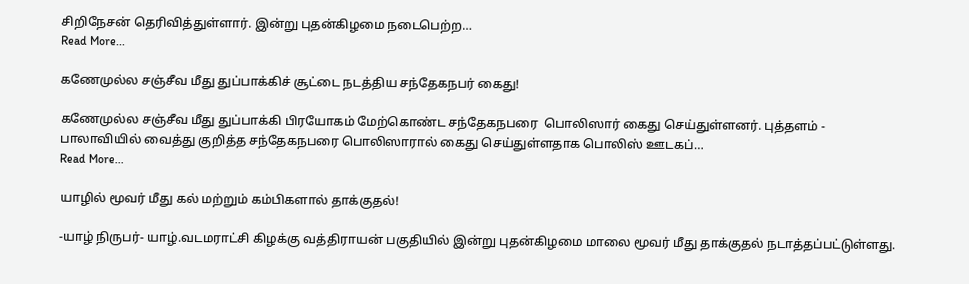சிறிநேசன் தெரிவித்துள்ளார். இன்று புதன்கிழமை நடைபெற்ற…
Read More...

கணேமுல்ல சஞ்சீவ மீது துப்பாக்கிச் சூட்டை நடத்திய சந்தேகநபர் கைது!

கணேமுல்ல சஞ்சீவ மீது துப்பாக்கி பிரயோகம் மேற்கொண்ட சந்தேகநபரை  பொலிஸார் கைது செய்துள்ளனர். புத்தளம் - பாலாவியில் வைத்து குறித்த சந்தேகநபரை பொலிஸாரால் கைது செய்துள்ளதாக பொலிஸ் ஊடகப்…
Read More...

யாழில் மூவர் மீது கல் மற்றும் கம்பிகளால் தாக்குதல்!

-யாழ் நிருபர்- யாழ்.வடமராட்சி கிழக்கு வத்திராயன் பகுதியில் இன்று புதன்கிழமை மாலை மூவர் மீது தாக்குதல் நடாத்தப்பட்டுள்ளது.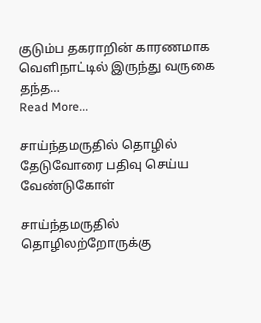குடும்ப தகராறின் காரணமாக வெளிநாட்டில் இருந்து வருகை தந்த…
Read More...

சாய்ந்தமருதில் தொழில் தேடுவோரை பதிவு செய்ய வேண்டுகோள்

சாய்ந்தமருதில்  தொழிலற்றோருக்கு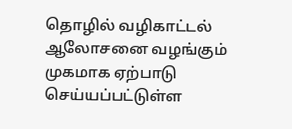தொழில் வழிகாட்டல் ஆலோசனை வழங்கும் முகமாக ஏற்பாடு செய்யப்பட்டுள்ள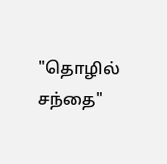"தொழில் சந்தை"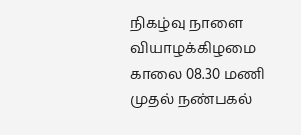நிகழ்வு நாளை  வியாழக்கிழமை காலை 08.30 மணி முதல் நண்பகல்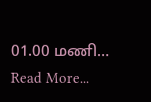01.00 மணி…
Read More...